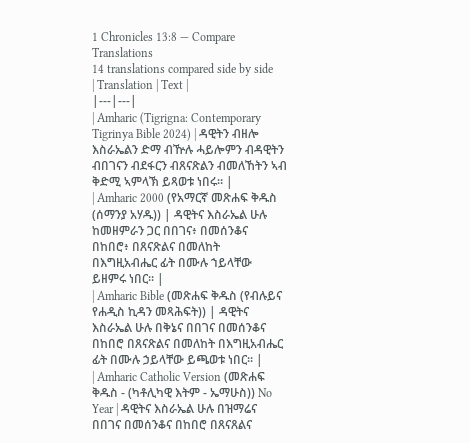1 Chronicles 13:8 — Compare Translations
14 translations compared side by side
| Translation | Text |
|---|---|
| Amharic (Tigrigna: Contemporary Tigrinya Bible 2024) | ዳዊትን ብዘሎ እስራኤልን ድማ ብዅሉ ሓይሎምን ብዳዊትን ብበገናን ብደፋርን ብጸናጽልን ብመለኸትን ኣብ ቅድሚ ኣምላኽ ይጻወቱ ነበሩ። |
| Amharic 2000 (የአማርኛ መጽሐፍ ቅዱስ (ሰማንያ አሃዱ)) | ዳዊትና እስራኤል ሁሉ ከመዘምራን ጋር በበገና፥ በመሰንቆና በከበሮ፥ በጸናጽልና በመለከት በእግዚአብሔር ፊት በሙሉ ኀይላቸው ይዘምሩ ነበር። |
| Amharic Bible (መጽሐፍ ቅዱስ (የብሉይና የሐዲስ ኪዳን መጻሕፍት)) | ዳዊትና እስራኤል ሁሉ በቅኔና በበገና በመሰንቆና በከበሮ በጸናጽልና በመለከት በእግዚአብሔር ፊት በሙሉ ኃይላቸው ይጫወቱ ነበር። |
| Amharic Catholic Version (መጽሐፍ ቅዱስ - (ካቶሊካዊ እትም - ኤማሁስ)) No Year | ዳዊትና እስራኤል ሁሉ በዝማሬና በበገና በመሰንቆና በከበሮ በጸናጸልና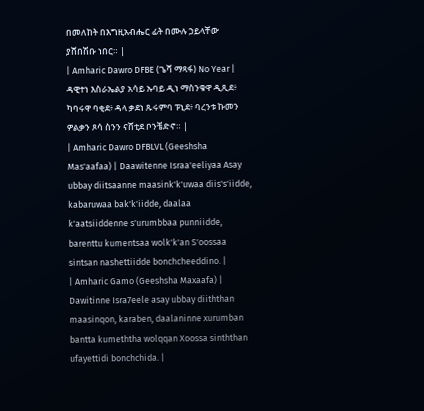በመለከት በእግዚአብሔር ፊት በሙሉ ኃይላቸው ያሸበሽቡ ነበር። |
| Amharic Dawro DFBE (ጌሻ ማጻፋ) No Year | ዳዊተነ እስራኤልያ አሳይ ኡባይ ዲነ ማስንቁዋ ዲጺደ፥ ካባሩዋ ባቂደ፥ ዳላ ቃደነ ጹሩምባ ፑኒደ፥ ባረንቱ ኩመን ዎልቃን ጾሳ ስንን ናሸቲደ ቦንቼድኖ። |
| Amharic Dawro DFBLVL (Geeshsha Mas'aafaa) | Daawitenne Israa'eeliyaa Asay ubbay diitsaanne maasink'k'uwaa diis's'iidde, kabaruwaa bak'k'iidde, daalaa k'aatsiiddenne s'urumbbaa punniidde, barenttu kumentsaa wolk'k'an S'oossaa sintsan nashettiidde bonchcheeddino. |
| Amharic Gamo (Geeshsha Maxaafa) | Dawitinne Isra7eele asay ubbay diiththan maasinqon, karaben, daalaninne xurumban bantta kumeththa wolqqan Xoossa sinththan ufayettidi bonchchida. |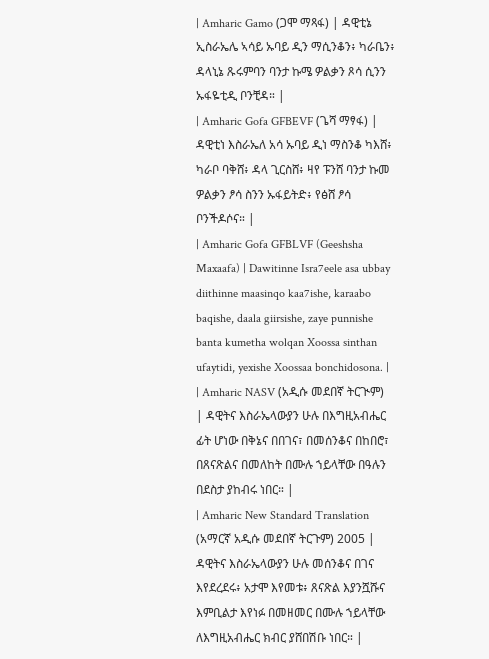| Amharic Gamo (ጋሞ ማጻፋ) | ዳዊቲኔ ኢስራኤሌ ኣሳይ ኡባይ ዲን ማሲንቆን፥ ካራቤን፥ ዳላኒኔ ጹሩምባን ባንታ ኩሜ ዎልቃን ጾሳ ሲንን ኡፋዬቲዲ ቦንቺዳ። |
| Amharic Gofa GFBEVF (ጌሻ ማፃፋ) | ዳዊቲነ እስራኤለ አሳ ኡባይ ዲነ ማስንቆ ካእሸ፥ ካራቦ ባቅሸ፥ ዳላ ጊርስሸ፥ ዛየ ፑንሸ ባንታ ኩመ ዎልቃን ፆሳ ስንን ኡፋይትድ፥ የፅሸ ፆሳ ቦንችዶሶና። |
| Amharic Gofa GFBLVF (Geeshsha Maxaafa) | Dawitinne Isra7eele asa ubbay diithinne maasinqo kaa7ishe, karaabo baqishe, daala giirsishe, zaye punnishe banta kumetha wolqan Xoossa sinthan ufaytidi, yexishe Xoossaa bonchidosona. |
| Amharic NASV (አዲሱ መደበኛ ትርጒም) | ዳዊትና እስራኤላውያን ሁሉ በእግዚአብሔር ፊት ሆነው በቅኔና በበገና፣ በመሰንቆና በከበሮ፣ በጸናጽልና በመለከት በሙሉ ኀይላቸው በዓሉን በደስታ ያከብሩ ነበር። |
| Amharic New Standard Translation (አማርኛ አዲሱ መደበኛ ትርጉም) 2005 | ዳዊትና እስራኤላውያን ሁሉ መሰንቆና በገና እየደረደሩ፥ አታሞ እየመቱ፥ ጸናጽል እያንሿሹና እምቢልታ እየነፉ በመዘመር በሙሉ ኀይላቸው ለእግዚአብሔር ክብር ያሸበሽቡ ነበር። |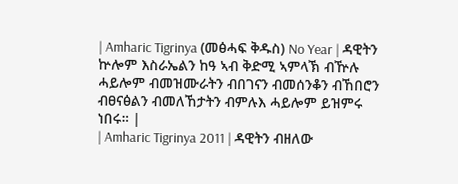| Amharic Tigrinya (መፅሓፍ ቅዱስ) No Year | ዳዊትን ኵሎም እስራኤልን ከዓ ኣብ ቅድሚ ኣምላኽ ብዅሉ ሓይሎም ብመዝሙራትን ብበገናን ብመሰንቆን ብኸበሮን ብፀናፅልን ብመለኸታትን ብምሉእ ሓይሎም ይዝምሩ ነበሩ። |
| Amharic Tigrinya 2011 | ዳዊትን ብዘለው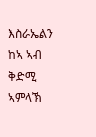እስራኤልን ከኣ ኣብ ቅድሚ ኣምላኽ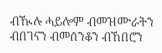ብዂሉ ሓይሎም ብመዝሙራትን ብበገናን ብመሰንቆን ብኸበሮን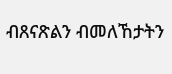ብጸናጽልን ብመለኸታትን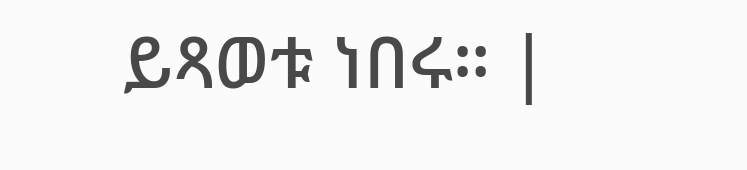ይጻወቱ ነበሩ። |